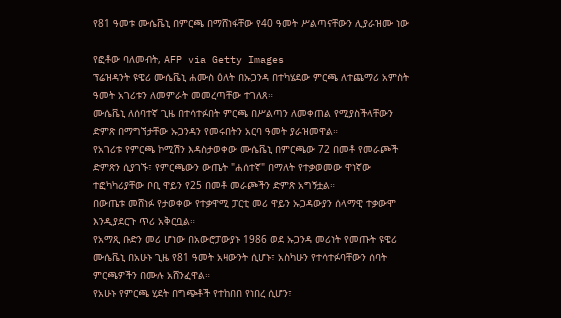የ81 ዓመቱ ሙሴቬኒ በምርጫ በማሸነፋቸው የ40 ዓመት ሥልጣናቸውን ሊያራዝሙ ነው

የፎቶው ባለመብት, AFP via Getty Images
ፕሬዝዳንት ዩዌሪ ሙሴቬኒ ሐሙስ ዕለት በኡጋንዳ በተካሄደው ምርጫ ለተጨማሪ አምስት ዓመት አገሪቱን ለመምራት መመረጣቸው ተገለጸ።
ሙሴቬኒ ለሰባተኛ ጊዜ በተሳተፉበት ምርጫ በሥልጣን ለመቀጠል የሚያስችላቸውን ድምጽ በማግኘታቸው ኡጋንዳን የመሩበትን አርባ ዓመት ያራዝመዋል።
የአገሪቱ የምርጫ ኮሚሽን እዳስታወቀው ሙሴቬኒ በምርጫው 72 በመቶ የመራጮች ድምጽን ሲያገኙ፣ የምርጫውን ውጤት "ሐሰተኛ" በማለት የተቃወመው ዋነኛው ተፎካካሪያቸው ቦቢ ዋይን የ25 በመቶ መራጮችን ድምጽ አግኝቷል።
በውጤቱ መሸነፉ የታወቀው የተቃዋሚ ፓርቲ መሪ ዋይን ኡጋዳውያን ሰላማዊ ተቃውሞ እንዲያደርጉ ጥሪ አቅርቧል።
የአማጺ ቡድን መሪ ሆነው በአውሮፓውያኑ 1986 ወደ ኡጋንዳ መሪነት የመጡት ዩዌሪ ሙሴቬኒ በአሁኑ ጊዜ የ81 ዓመት አዛውንት ሲሆኑ፣ አስካሁን የተሳተፉባቸውን ሰባት ምርጫዎችን በሙሉ አሸንፈዋል።
የአሁኑ የምርጫ ሂደት በግጭቶች የተከበበ የነበረ ሲሆን፣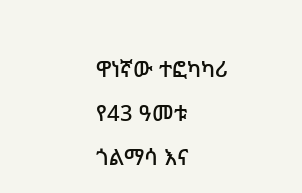ዋነኛው ተፎካካሪ የ43 ዓመቱ ጎልማሳ እና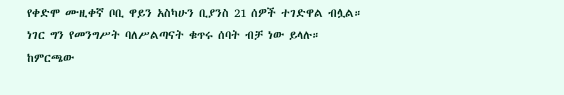የቀድሞ ሙዚቀኛ ቦቢ ዋይን አስካሁን ቢያንስ 21 ሰዎች ተገድዋል ብሏል።
ነገር ግን የመንግሥት ባለሥልጣናት ቁጥሩ ሰባት ብቻ ነው ይላሉ።
ከምርጫው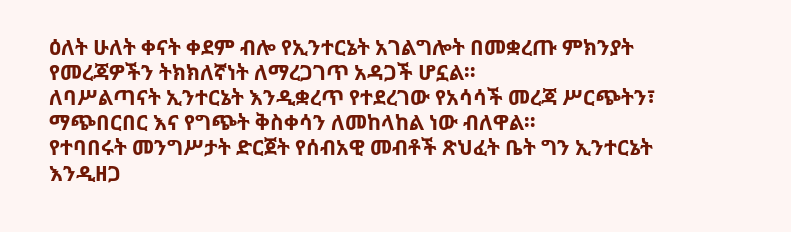ዕለት ሁለት ቀናት ቀደም ብሎ የኢንተርኔት አገልግሎት በመቋረጡ ምክንያት የመረጃዎችን ትክክለኛነት ለማረጋገጥ አዳጋች ሆኗል።
ለባሥልጣናት ኢንተርኔት እንዲቋረጥ የተደረገው የአሳሳች መረጃ ሥርጭትን፣ ማጭበርበር እና የግጭት ቅስቀሳን ለመከላከል ነው ብለዋል።
የተባበሩት መንግሥታት ድርጀት የሰብአዊ መብቶች ጽህፈት ቤት ግን ኢንተርኔት እንዲዘጋ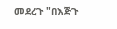መደረጉ "በእጅጉ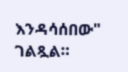እንዳሳሰበው" ገልጿል።